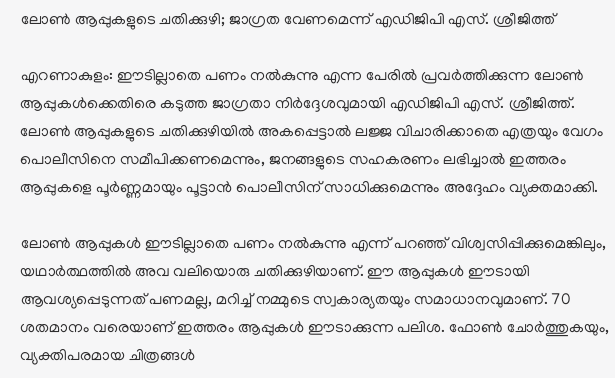ലോൺ ആപ്പുകളുടെ ചതിക്കുഴി; ജാഗ്രത വേണമെന്ന് എഡിജിപി എസ്. ശ്രീജിത്ത്

എറണാകുളം: ഈടില്ലാതെ പണം നൽകുന്നു എന്ന പേരിൽ പ്രവർത്തിക്കുന്ന ലോൺ ആപ്പുകൾക്കെതിരെ കടുത്ത ജാഗ്രതാ നിർദ്ദേശവുമായി എഡിജിപി എസ്. ശ്രീജിത്ത്. ലോൺ ആപ്പുകളുടെ ചതിക്കുഴിയിൽ അകപ്പെട്ടാൽ ലജ്ജ വിചാരിക്കാതെ എത്രയും വേഗം പൊലീസിനെ സമീപിക്കണമെന്നും, ജനങ്ങളുടെ സഹകരണം ലഭിച്ചാൽ ഇത്തരം ആപ്പുകളെ പൂർണ്ണമായും പൂട്ടാൻ പൊലീസിന് സാധിക്കുമെന്നും അദ്ദേഹം വ്യക്തമാക്കി.

ലോൺ ആപ്പുകൾ ഈടില്ലാതെ പണം നൽകുന്നു എന്ന് പറഞ്ഞ് വിശ്വസിപ്പിക്കുമെങ്കിലും, യഥാർത്ഥത്തിൽ അവ വലിയൊരു ചതിക്കുഴിയാണ്. ഈ ആപ്പുകൾ ഈടായി ആവശ്യപ്പെടുന്നത് പണമല്ല, മറിച്ച് നമ്മുടെ സ്വകാര്യതയും സമാധാനവുമാണ്. 70 ശതമാനം വരെയാണ് ഇത്തരം ആപ്പുകൾ ഈടാക്കുന്ന പലിശ. ഫോൺ ചോർത്തുകയും, വ്യക്തിപരമായ ചിത്രങ്ങൾ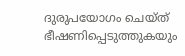ദുരുപയോഗം ചെയ്ത് ഭീഷണിപ്പെടുത്തുകയും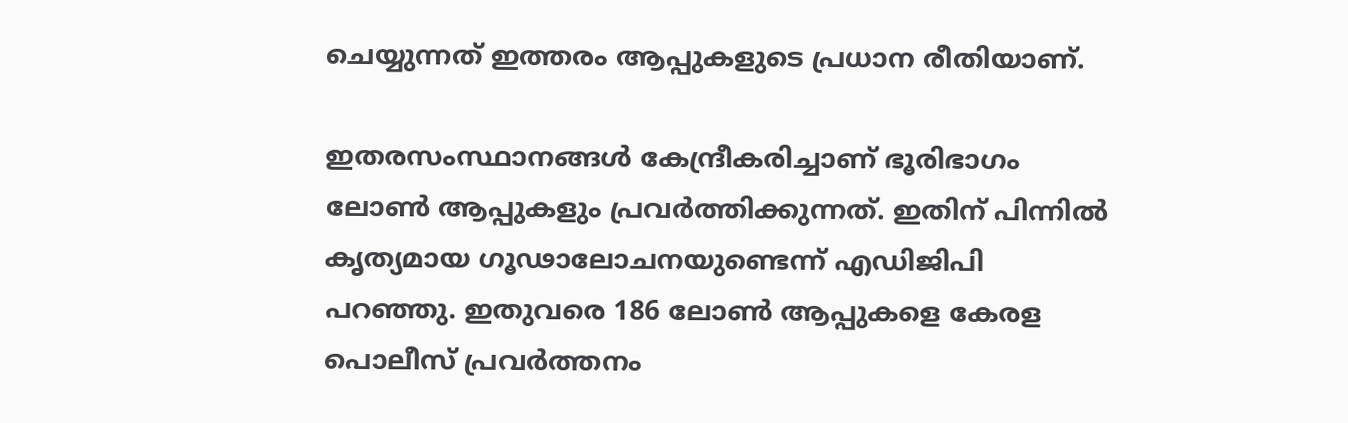ചെയ്യുന്നത് ഇത്തരം ആപ്പുകളുടെ പ്രധാന രീതിയാണ്.

ഇതരസംസ്ഥാനങ്ങൾ കേന്ദ്രീകരിച്ചാണ് ഭൂരിഭാഗം ലോൺ ആപ്പുകളും പ്രവർത്തിക്കുന്നത്. ഇതിന് പിന്നിൽ കൃത്യമായ ഗൂഢാലോചനയുണ്ടെന്ന് എഡിജിപി പറഞ്ഞു. ഇതുവരെ 186 ലോൺ ആപ്പുകളെ കേരള പൊലീസ് പ്രവർത്തനം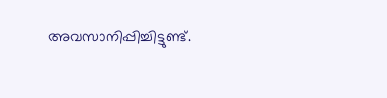അവസാനിപ്പിച്ചിട്ടുണ്ട്.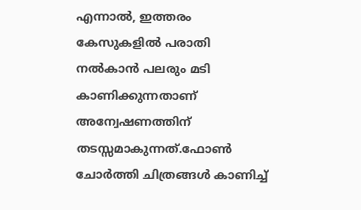എന്നാൽ, ഇത്തരം കേസുകളിൽ പരാതി നൽകാൻ പലരും മടി കാണിക്കുന്നതാണ് അന്വേഷണത്തിന് തടസ്സമാകുന്നത്.ഫോൺ ചോർത്തി ചിത്രങ്ങൾ കാണിച്ച്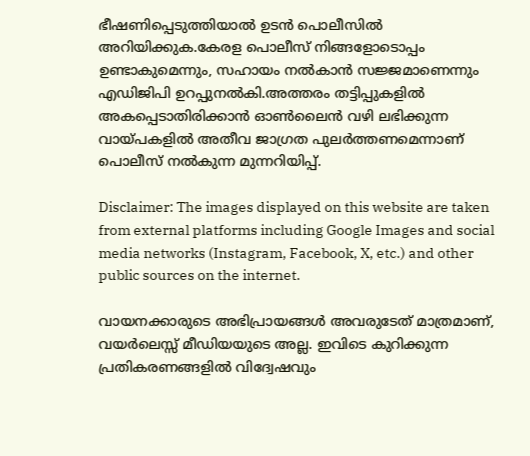ഭീഷണിപ്പെടുത്തിയാൽ ഉടൻ പൊലീസിൽ അറിയിക്കുക.കേരള പൊലീസ് നിങ്ങളോടൊപ്പം ഉണ്ടാകുമെന്നും, സഹായം നൽകാൻ സജ്ജമാണെന്നും എഡിജിപി ഉറപ്പുനൽകി.അത്തരം തട്ടിപ്പുകളിൽ അകപ്പെടാതിരിക്കാൻ ഓൺലൈൻ വഴി ലഭിക്കുന്ന വായ്പകളിൽ അതീവ ജാഗ്രത പുലർത്തണമെന്നാണ് പൊലീസ് നൽകുന്ന മുന്നറിയിപ്പ്.

Disclaimer: The images displayed on this website are taken from external platforms including Google Images and social media networks (Instagram, Facebook, X, etc.) and other public sources on the internet.

വായനക്കാരുടെ അഭിപ്രായങ്ങള്‍ അവരുടേത് മാത്രമാണ്, വയർലെസ്സ് മീഡിയയുടെ അല്ല. ഇവിടെ കുറിക്കുന്ന പ്രതികരണങ്ങളിൽ വിദ്വേഷവും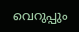വെറുപ്പും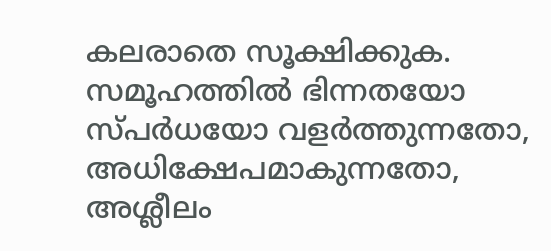കലരാതെ സൂക്ഷിക്കുക. സമൂഹത്തിൽ ഭിന്നതയോ സ്‌പർധയോ വളർത്തുന്നതോ, അധിക്ഷേപമാകുന്നതോ, അശ്ലീലം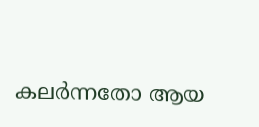കലർന്നതോ ആയ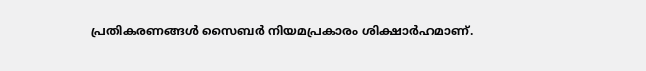പ്രതികരണങ്ങൾ സൈബർ നിയമപ്രകാരം ശിക്ഷാർഹമാണ്.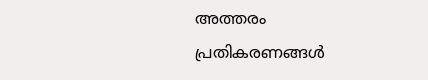അത്തരം പ്രതികരണങ്ങൾ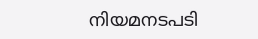നിയമനടപടി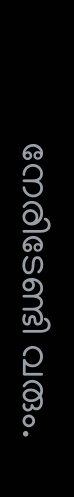നേരിടേണ്ടി വരും.